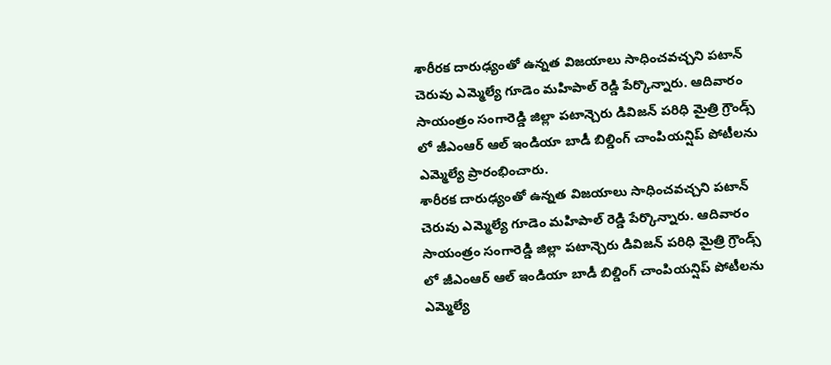శారీరక దారుఢ్యంతో ఉన్నత విజయాలు సాధించవచ్చని పటాన్ చెరువు ఎమ్మెల్యే గూడెం మహిపాల్ రెడ్డి పేర్కొన్నారు. ఆదివారం సాయంత్రం సంగారెడ్డి జిల్లా పటాన్చెరు డివిజన్ పరిధి మైత్రి గ్రౌండ్స్ లో జీఎంఆర్ ఆల్ ఇండియా బాడీ బిల్డింగ్ చాంపియన్షిప్ పోటీలను ఎమ్మెల్యే ప్రారంభించారు.
శారీరక దారుఢ్యంతో ఉన్నత విజయాలు సాధించవచ్చని పటాన్ చెరువు ఎమ్మెల్యే గూడెం మహిపాల్ రెడ్డి పేర్కొన్నారు. ఆదివారం సాయంత్రం సంగారెడ్డి జిల్లా పటాన్చెరు డివిజన్ పరిధి మైత్రి గ్రౌండ్స్ లో జీఎంఆర్ ఆల్ ఇండియా బాడీ బిల్డింగ్ చాంపియన్షిప్ పోటీలను ఎమ్మెల్యే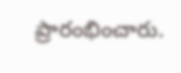ప్రారంభించారు.